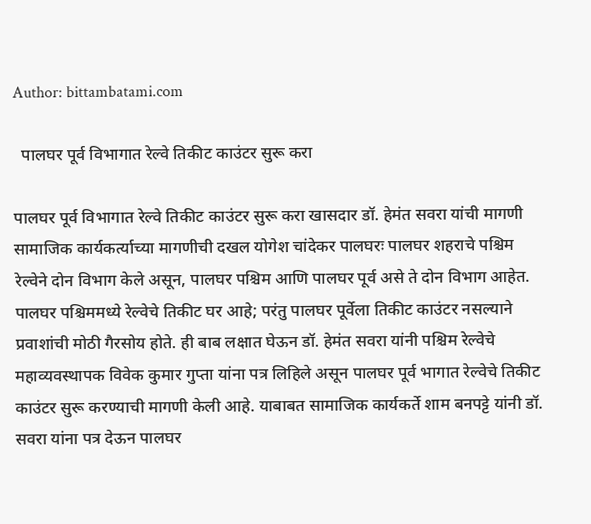Author: bittambatami.com

  पालघर पूर्व विभागात रेल्वे तिकीट काउंटर सुरू करा

पालघर पूर्व विभागात रेल्वे तिकीट काउंटर सुरू करा खासदार डॉ. हेमंत सवरा यांची मागणी सामाजिक कार्यकर्त्याच्या मागणीची दखल योगेश चांदेकर पालघरः पालघर शहराचे पश्चिम रेल्वेने दोन विभाग केले असून, पालघर पश्चिम आणि पालघर पूर्व असे ते दोन विभाग आहेत. पालघर पश्चिममध्ये रेल्वेचे तिकीट घर आहे; परंतु पालघर पूर्वेला तिकीट काउंटर नसल्याने प्रवाशांची मोठी गैरसोय होते. ही बाब लक्षात घेऊन डॉ. हेमंत सवरा यांनी पश्चिम रेल्वेचे महाव्यवस्थापक विवेक कुमार गुप्ता यांना पत्र लिहिले असून पालघर पूर्व भागात रेल्वेचे तिकीट काउंटर सुरू करण्याची मागणी केली आहे. याबाबत सामाजिक कार्यकर्ते शाम बनपट्टे यांनी डॉ. सवरा यांना पत्र देऊन पालघर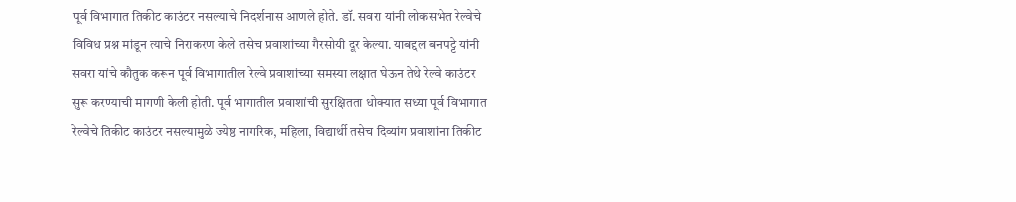पूर्व विभागात तिकीट काउंटर नसल्याचे निदर्शनास आणले होते. डॉ. सवरा यांनी लोकसभेत रेल्वेचे विविध प्रश्न मांडून त्याचे निराकरण केले तसेच प्रवाशांच्या गैरसोयी दूर केल्या. याबद्दल बनपट्टे यांनी सवरा यांचे कौतुक करून पूर्व विभागातील रेल्वे प्रवाशांच्या समस्या लक्षात घेऊन तेथे रेल्वे काउंटर सुरू करण्याची मागणी केली होती. पूर्व भागातील प्रवाशांची सुरक्षितता धोक्यात सध्या पूर्व विभागात रेल्वेचे तिकीट काउंटर नसल्यामुळे ज्येष्ठ नागरिक, महिला, विद्यार्थी तसेच दिव्यांग प्रवाशांना तिकीट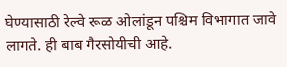घेण्यासाठी रेल्वे रूळ ओलांडून पश्चिम विभागात जावे लागते. ही बाब गैरसोयीची आहे.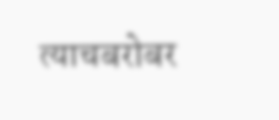त्याचबरोबर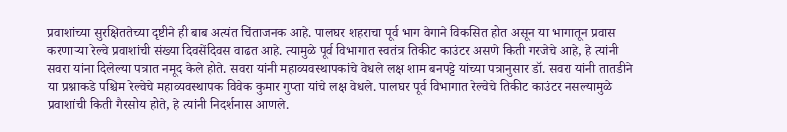प्रवाशांच्या सुरक्षिततेच्या दृष्टीने ही बाब अत्यंत चिंताजनक आहे. पालघर शहराचा पूर्व भाग वेगाने विकसित होत असून या भागातून प्रवास करणाऱ्या रेल्वे प्रवाशांची संख्या दिवसेंदिवस वाढत आहे. त्यामुळे पूर्व विभागात स्वतंत्र तिकीट काउंटर असणे किती गरजेचे आहे, हे त्यांनी सवरा यांना दिलेल्या पत्रात नमूद केले होते. सवरा यांनी महाव्यवस्थापकांचे वेधले लक्ष शाम बनपट्टे यांच्या पत्रानुसार डॉ. सवरा यांनी तातडीने या प्रश्नाकडे पश्चिम रेल्वेचे महाव्यवस्थापक विवेक कुमार गुप्ता यांचे लक्ष वेधले. पालघर पूर्व विभागात रेल्वेचे तिकीट काउंटर नसल्यामुळे प्रवाशांची किती गैरसोय होते, हे त्यांनी निदर्शनास आणले.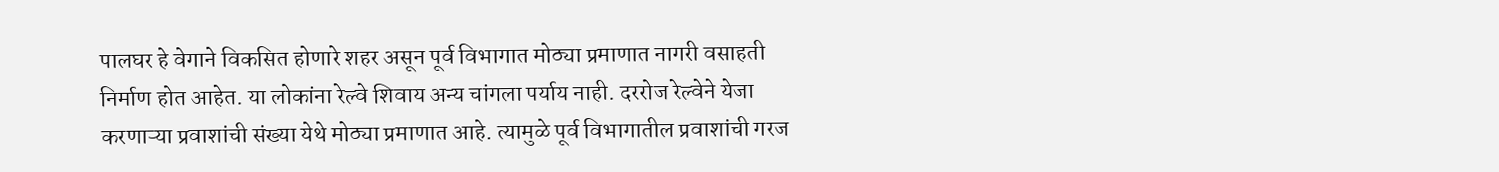पालघर हे वेगाने विकसित होणारे शहर असून पूर्व विभागात मोठ्या प्रमाणात नागरी वसाहती निर्माण होत आहेत. या लोकांना रेल्वे शिवाय अन्य चांगला पर्याय नाही. दररोज रेल्वेने येजा करणाऱ्या प्रवाशांची संख्या येथे मोठ्या प्रमाणात आहे. त्यामुळे पूर्व विभागातील प्रवाशांची गरज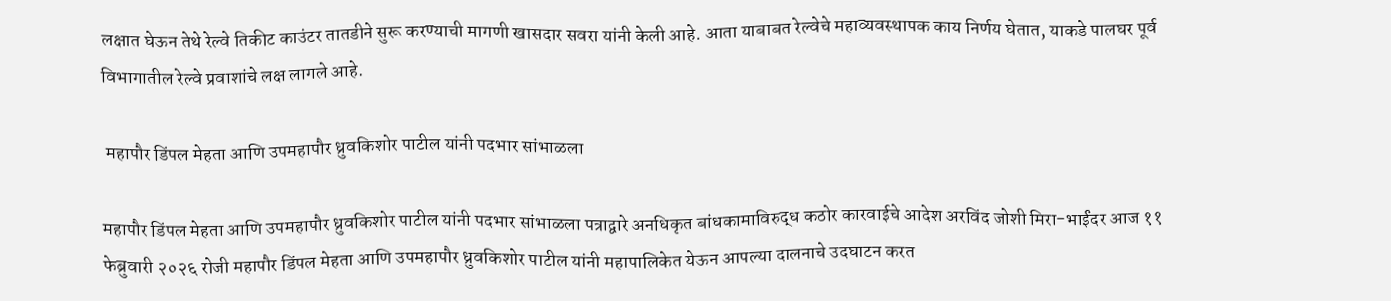लक्षात घेऊन तेथे रेल्वे तिकीट काउंटर तातडीने सुरू करण्याची मागणी खासदार सवरा यांनी केली आहे. आता याबाबत रेल्वेचे महाव्यवस्थापक काय निर्णय घेतात, याकडे पालघर पूर्व विभागातील रेल्वे प्रवाशांचे लक्ष लागले आहे.

 महापौर डिंपल मेहता आणि उपमहापौर ध्रुवकिशोर पाटील यांनी पदभार सांभाळला

महापौर डिंपल मेहता आणि उपमहापौर ध्रुवकिशोर पाटील यांनी पदभार सांभाळला पत्राद्वारे अनधिकृत बांधकामाविरुद्ध कठोर कारवाईचे आदेश अरविंद जोशी मिरा-भाईंदर आज ११ फेब्रुवारी २०२६ रोजी महापौर डिंपल मेहता आणि उपमहापौर ध्रुवकिशोर पाटील यांनी महापालिकेत येऊन आपल्या दालनाचे उदघाटन करत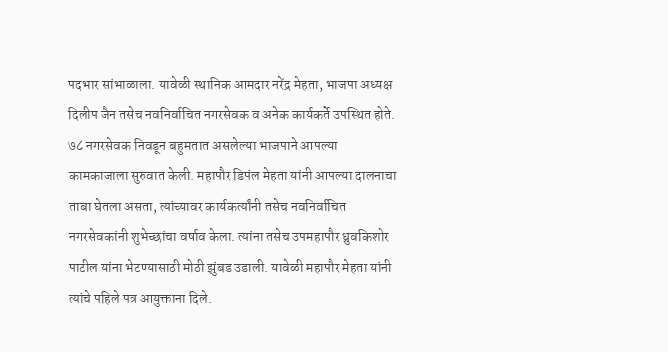पदभार सांभाळाला. यावेळी स्थानिक आमदार नरेंद्र मेहता, भाजपा अध्यक्ष दिलीप जैन तसेच नवनिर्वाचित नगरसेवक व अनेक कार्यकर्ते उपस्थित होते. ७८ नगरसेवक निवडून बहुमतात असलेल्या भाजपाने आपल्या कामकाजाला सुरुवात केली. महापौर डिपंल मेहता यांनी आपल्या दालनाचा ताबा घेतला असता, त्यांच्यावर कार्यकर्त्यांनी तसेच नवनिर्वाचित नगरसेवकांनी शुभेच्छांचा वर्षाव केला. त्यांना तसेच उपमहापौर ध्रुवकिशोर पाटील यांना भेटण्यासाठी मोठी झुंबड उडाली. यावेळी महापौर मेहता यांनी त्यांचे पहिले पत्र आयुक्ताना दिले.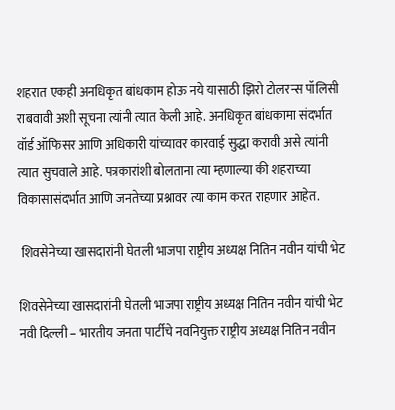शहरात एकही अनधिकृत बांधकाम होऊ नये यासाठी झिरो टोलरन्स पॉलिसी राबवावी अशी सूचना त्यांनी त्यात केली आहे. अनधिकृत बांधकामा संदर्भात वॉर्ड ऑफिसर आणि अधिकारी यांच्यावर कारवाई सुद्धा करावी असे त्यांनी त्यात सुचवाले आहे. पत्रकारांशी बोलताना त्या म्हणाल्या की शहराच्या विकासासंदर्भात आणि जनतेच्या प्रश्नावर त्या काम करत राहणार आहेत.

 शिवसेनेच्या खासदारांनी घेतली भाजपा राष्ट्रीय अध्यक्ष नितिन नवीन यांची भेट

शिवसेनेच्या खासदारांनी घेतली भाजपा राष्ट्रीय अध्यक्ष नितिन नवीन यांची भेट नवी दिल्ली – भारतीय जनता पार्टीचे नवनियुक्त राष्ट्रीय अध्यक्ष नितिन नवीन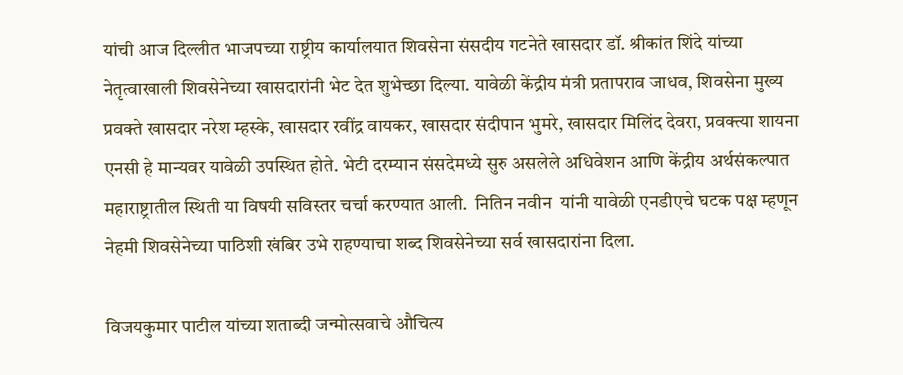यांची आज दिल्लीत भाजपच्या राष्ट्रीय कार्यालयात शिवसेना संसदीय गटनेते खासदार डॉ. श्रीकांत शिंदे यांच्या नेतृत्वाखाली शिवसेनेच्या खासदारांनी भेट देत शुभेच्छा दिल्या. यावेळी केंद्रीय मंत्री प्रतापराव जाधव, शिवसेना मुख्य प्रवक्ते खासदार नरेश म्हस्के, खासदार रवींद्र वायकर, खासदार संदीपान भुमरे, खासदार मिलिंद देवरा, प्रवक्त्या शायना एनसी हे मान्यवर यावेळी उपस्थित होते. भेटी दरम्यान संसदेमध्ये सुरु असलेले अधिवेशन आणि केंद्रीय अर्थसंकल्पात महाराष्ट्रातील स्थिती या विषयी सविस्तर चर्चा करण्यात आली.  नितिन नवीन  यांनी यावेळी एनडीएचे घटक पक्ष म्हणून नेहमी शिवसेनेच्या पाठिशी खंबिर उभे राहण्याचा शब्द शिवसेनेच्या सर्व खासदारांना दिला.

विजयकुमार पाटील यांच्या शताब्दी जन्मोत्सवाचे औचित्य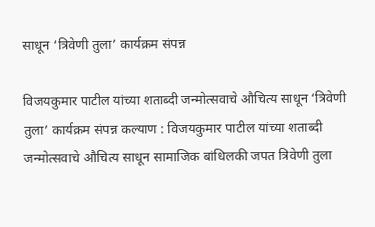साधून ‘त्रिवेणी तुला’ कार्यक्रम संपन्न

विजयकुमार पाटील यांच्या शताब्दी जन्मोत्सवाचे औचित्य साधून ‘त्रिवेणी तुला’ कार्यक्रम संपन्न कल्याण : विजयकुमार पाटील यांच्या शताब्दी जन्मोत्सवाचे औचित्य साधून सामाजिक बांधिलकी जपत त्रिवेणी तुला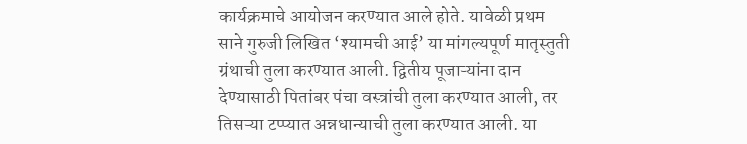कार्यक्रमाचे आयोजन करण्यात आले होते. यावेळी प्रथम साने गुरुजी लिखित ‘श्यामची आई’ या मांगल्यपूर्ण मातृस्तुती ग्रंथाची तुला करण्यात आली. द्वितीय पूजाऱ्यांना दान देण्यासाठी पितांबर पंचा वस्त्रांची तुला करण्यात आली, तर तिसऱ्या टप्प्यात अन्नधान्याची तुला करण्यात आली. या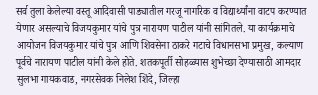सर्व तुला केलेल्या वस्तू आदिवासी पाड्यातील गरजू नागरिक व विद्यार्थ्यांना वाटप करण्यात येणार असल्याचे विजयकुमार यांचे पुत्र नारायण पाटील यांनी सांगितले. या कार्यक्रमाचे आयोजन विजयकुमार यांचे पुत्र आणि शिवसेना ठाकरे गटाचे विधानसभा प्रमुख, कल्याण पूर्वचे नारायण पाटील यांनी केले होते. शतकपूर्ती सोहळ्यास शुभेच्छा देण्यासाठी आमदार सुलभा गायकवाड, नगरसेवक निलेश शिंदे, जिल्हा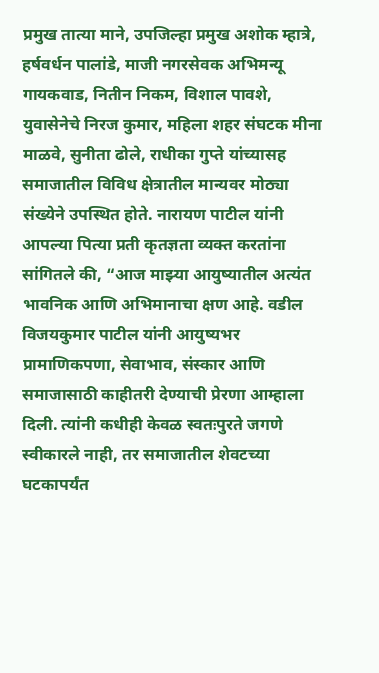प्रमुख तात्या माने, उपजिल्हा प्रमुख अशोक म्हात्रे, हर्षवर्धन पालांडे, माजी नगरसेवक अभिमन्यू गायकवाड, नितीन निकम, विशाल पावशे, युवासेनेचे निरज कुमार, महिला शहर संघटक मीना माळवे, सुनीता ढोले, राधीका गुप्ते यांच्यासह समाजातील विविध क्षेत्रातील मान्यवर मोठ्या संख्येने उपस्थित होते. नारायण पाटील यांनी आपल्या पित्या प्रती कृतज्ञता व्यक्त करतांना सांगितले की, “आज माझ्या आयुष्यातील अत्यंत भावनिक आणि अभिमानाचा क्षण आहे. वडील विजयकुमार पाटील यांनी आयुष्यभर प्रामाणिकपणा, सेवाभाव, संस्कार आणि समाजासाठी काहीतरी देण्याची प्रेरणा आम्हाला दिली. त्यांनी कधीही केवळ स्वतःपुरते जगणे स्वीकारले नाही, तर समाजातील शेवटच्या घटकापर्यंत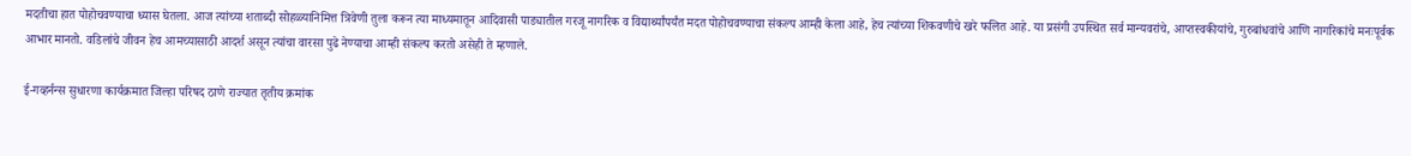मदतीचा हात पोहोचवण्याचा ध्यास घेतला. आज त्यांच्या शताब्दी सोहळ्यानिमित्त त्रिवेणी तुला करून त्या माध्यमातून आदिवासी पाड्यातील गरजू नागरिक व विद्यार्थ्यांपर्यंत मदत पोहोचवण्याचा संकल्प आम्ही केला आहे, हेच त्यांच्या शिकवणीचे खरे फलित आहे. या प्रसंगी उपस्थित सर्व मान्यवरांचे, आप्तस्वकीयांचे, गुरुबांधवांचे आणि नागरिकांचे मनःपूर्वक आभार मानतो. वडिलांचे जीवन हेच आमच्यासाठी आदर्श असून त्यांचा वारसा पुढे नेण्याचा आम्ही संकल्प करतो असेही ते म्हणाले.

ई-गव्हर्नन्स सुधारणा कार्यक्रमात जिल्हा परिषद ठाणे राज्यात तृतीय क्रमांक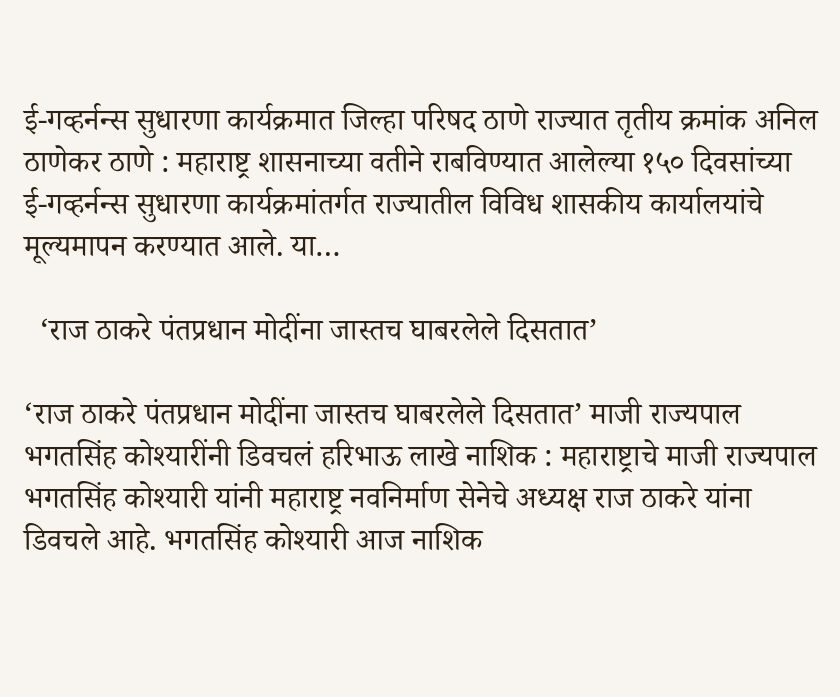ई-गव्हर्नन्स सुधारणा कार्यक्रमात जिल्हा परिषद ठाणे राज्यात तृतीय क्रमांक अनिल ठाणेकर ठाणे : महाराष्ट्र शासनाच्या वतीने राबविण्यात आलेल्या १५० दिवसांच्या ई-गव्हर्नन्स सुधारणा कार्यक्रमांतर्गत राज्यातील विविध शासकीय कार्यालयांचे मूल्यमापन करण्यात आले. या…

  ‘राज ठाकरे पंतप्रधान मोदींना जास्तच घाबरलेले दिसतात’

‘राज ठाकरे पंतप्रधान मोदींना जास्तच घाबरलेले दिसतात’ माजी राज्यपाल भगतसिंह कोश्यारींनी डिवचलं हरिभाऊ लाखे नाशिक : महाराष्ट्राचे माजी राज्यपाल भगतसिंह कोश्यारी यांनी महाराष्ट्र नवनिर्माण सेनेचे अध्यक्ष राज ठाकरे यांना डिवचले आहे. भगतसिंह कोश्यारी आज नाशिक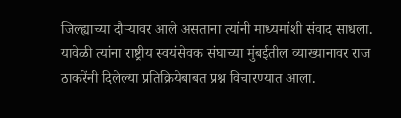जिल्ह्याच्या दौऱ्यावर आले असताना त्यांनी माध्यमांशी संवाद साधला. यावेळी त्यांना राष्ट्रीय स्वयंसेवक संघाच्या मुंबईतील व्याख्यानावर राज ठाकरेंनी दिलेल्या प्रतिक्रियेबाबत प्रश्न विचारण्यात आला.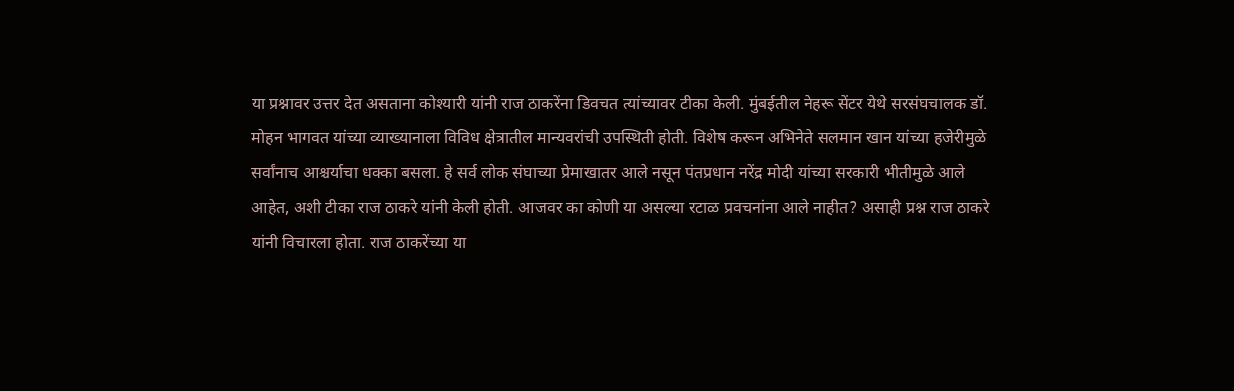या प्रश्नावर उत्तर देत असताना कोश्यारी यांनी राज ठाकरेंना डिवचत त्यांच्यावर टीका केली. मुंबईतील नेहरू सेंटर येथे सरसंघचालक डॉ. मोहन भागवत यांच्या व्याख्यानाला विविध क्षेत्रातील मान्यवरांची उपस्थिती होती. विशेष करून अभिनेते सलमान खान यांच्या हजेरीमुळे सर्वांनाच आश्चर्याचा धक्का बसला. हे सर्व लोक संघाच्या प्रेमाखातर आले नसून पंतप्रधान नरेंद्र मोदी यांच्या सरकारी भीतीमुळे आले आहेत, अशी टीका राज ठाकरे यांनी केली होती. आजवर का कोणी या असल्या रटाळ प्रवचनांना आले नाहीत? असाही प्रश्न राज ठाकरे यांनी विचारला होता. राज ठाकरेंच्या या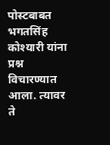पोस्टबाबत भगतसिंह कोश्यारी यांना प्रश्न विचारण्यात आला. त्यावर ते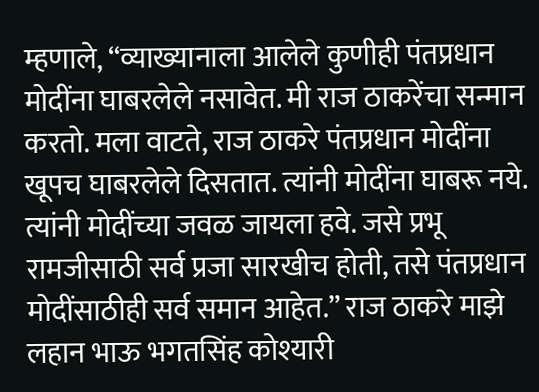म्हणाले, “व्याख्यानाला आलेले कुणीही पंतप्रधान मोदींना घाबरलेले नसावेत. मी राज ठाकरेंचा सन्मान करतो. मला वाटते, राज ठाकरे पंतप्रधान मोदींना खूपच घाबरलेले दिसतात. त्यांनी मोदींना घाबरू नये. त्यांनी मोदींच्या जवळ जायला हवे. जसे प्रभू रामजीसाठी सर्व प्रजा सारखीच होती, तसे पंतप्रधान मोदींसाठीही सर्व समान आहेत.” राज ठाकरे माझे लहान भाऊ भगतसिंह कोश्यारी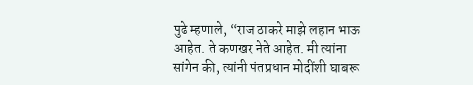पुढे म्हणाले, “राज ठाकरे माझे लहान भाऊ आहेत. ते कणखर नेते आहेत. मी त्यांना सांगेन की, त्यांनी पंतप्रधान मोदींशी घाबरू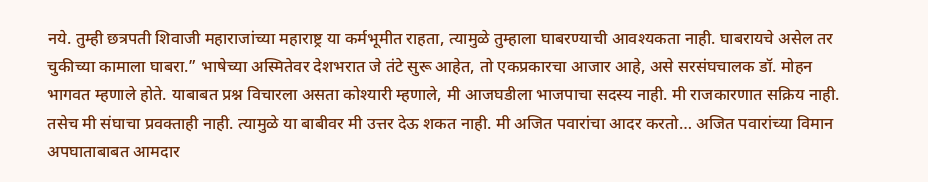नये. तुम्ही छत्रपती शिवाजी महाराजांच्या महाराष्ट्र या कर्मभूमीत राहता, त्यामुळे तुम्हाला घाबरण्याची आवश्यकता नाही. घाबरायचे असेल तर चुकीच्या कामाला घाबरा.” भाषेच्या अस्मितेवर देशभरात जे तंटे सुरू आहेत, तो एकप्रकारचा आजार आहे, असे सरसंघचालक डॉ. मोहन भागवत म्हणाले होते. याबाबत प्रश्न विचारला असता कोश्यारी म्हणाले, मी आजघडीला भाजपाचा सदस्य नाही. मी राजकारणात सक्रिय नाही. तसेच मी संघाचा प्रवक्ताही नाही. त्यामुळे या बाबीवर मी उत्तर देऊ शकत नाही. मी अजित पवारांचा आदर करतो… अजित पवारांच्या विमान अपघाताबाबत आमदार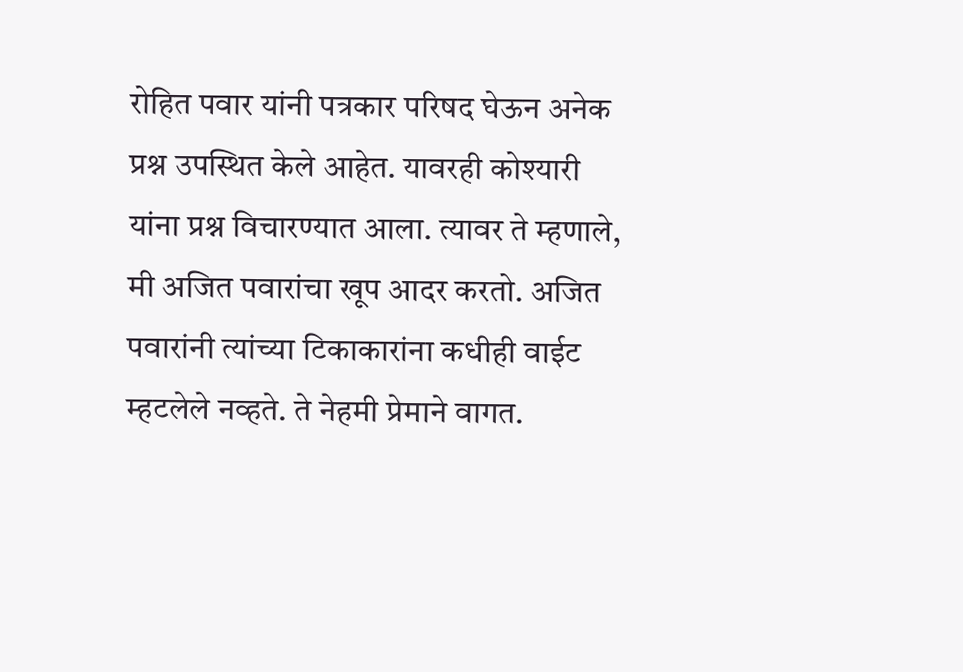रोहित पवार यांनी पत्रकार परिषद घेऊन अनेक प्रश्न उपस्थित केले आहेत. यावरही कोश्यारी यांना प्रश्न विचारण्यात आला. त्यावर ते म्हणाले, मी अजित पवारांचा खूप आदर करतो. अजित पवारांनी त्यांच्या टिकाकारांना कधीही वाईट म्हटलेले नव्हते. ते नेहमी प्रेमाने वागत.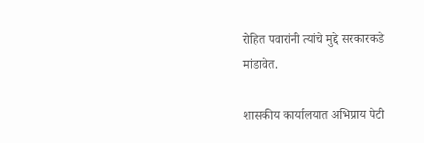रोहित पवारांनी त्यांचे मुद्दे सरकारकडे मांडावेत.

शासकीय कार्यालयात अभिप्राय पेटी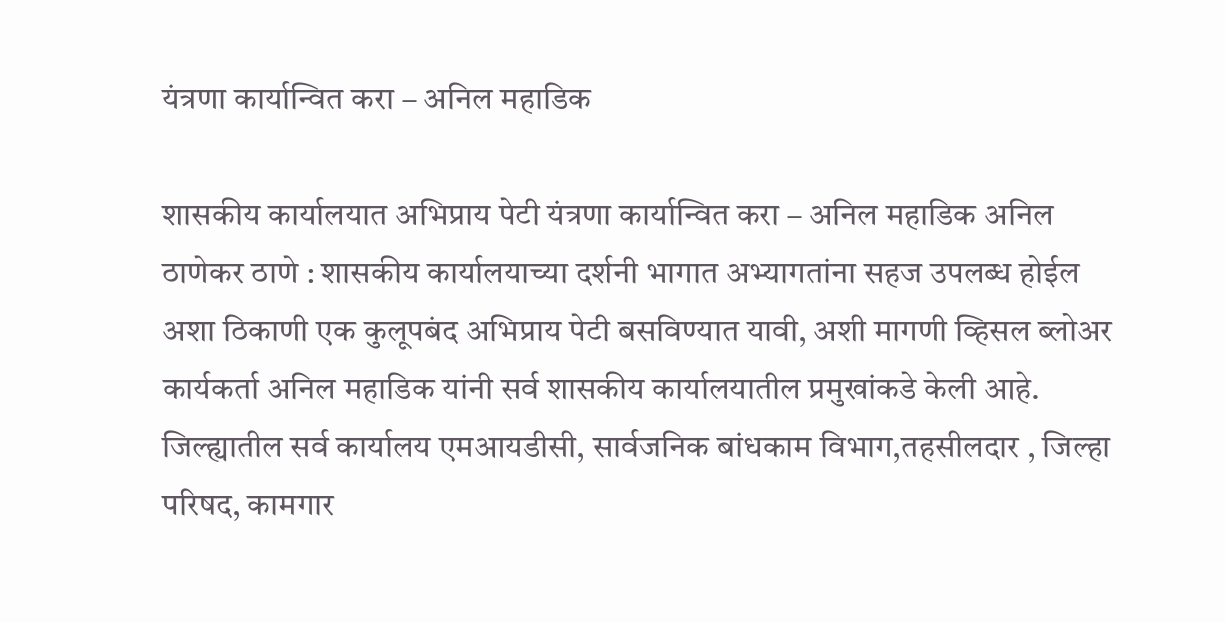यंत्रणा कार्यान्वित करा – अनिल महाडिक

शासकीय कार्यालयात अभिप्राय पेटी यंत्रणा कार्यान्वित करा – अनिल महाडिक अनिल ठाणेकर ठाणे : शासकीय कार्यालयाच्या दर्शनी भागात अभ्यागतांना सहज उपलब्ध होईल अशा ठिकाणी एक कुलूपबंद अभिप्राय पेटी बसविण्यात यावी, अशी मागणी व्हिसल ब्लोअर कार्यकर्ता अनिल महाडिक यांनी सर्व शासकीय कार्यालयातील प्रमुखांकडे केली आहे. जिल्ह्यातील सर्व कार्यालय एमआयडीसी, सार्वजनिक बांधकाम विभाग,तहसीलदार , जिल्हा परिषद, कामगार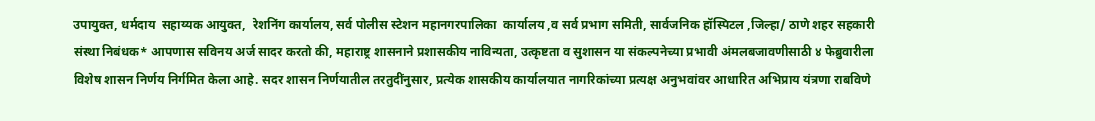उपायुक्त, धर्मदाय  सहाय्यक आयुक्त,  रेशनिंग कार्यालय, सर्व पोलीस स्टेशन महानगरपालिका  कार्यालय ,व सर्व प्रभाग समिती, सार्वजनिक हॉस्पिटल ,जिल्हा/ ठाणे शहर सहकारी संस्था निबंधक* आपणास सविनय अर्ज सादर करतो की, महाराष्ट्र शासनाने प्रशासकीय नाविन्यता, उत्कृष्टता व सुशासन या संकल्पनेच्या प्रभावी अंमलबजावणीसाठी ४ फेब्रुवारीला विशेष शासन निर्णय निर्गमित केला आहे. सदर शासन निर्णयातील तरतुदींनुसार, प्रत्येक शासकीय कार्यालयात नागरिकांच्या प्रत्यक्ष अनुभवांवर आधारित अभिप्राय यंत्रणा राबविणे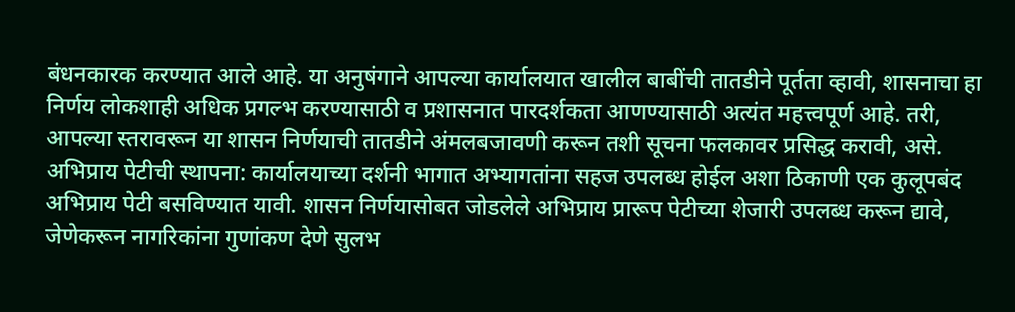बंधनकारक करण्यात आले आहे. या अनुषंगाने आपल्या कार्यालयात खालील बाबींची तातडीने पूर्तता व्हावी, शासनाचा हा निर्णय लोकशाही अधिक प्रगल्भ करण्यासाठी व प्रशासनात पारदर्शकता आणण्यासाठी अत्यंत महत्त्वपूर्ण आहे. तरी, आपल्या स्तरावरून या शासन निर्णयाची तातडीने अंमलबजावणी करून तशी सूचना फलकावर प्रसिद्ध करावी, असे. अभिप्राय पेटीची स्थापना: कार्यालयाच्या दर्शनी भागात अभ्यागतांना सहज उपलब्ध होईल अशा ठिकाणी एक कुलूपबंद अभिप्राय पेटी बसविण्यात यावी. शासन निर्णयासोबत जोडलेले अभिप्राय प्रारूप पेटीच्या शेजारी उपलब्ध करून द्यावे, जेणेकरून नागरिकांना गुणांकण देणे सुलभ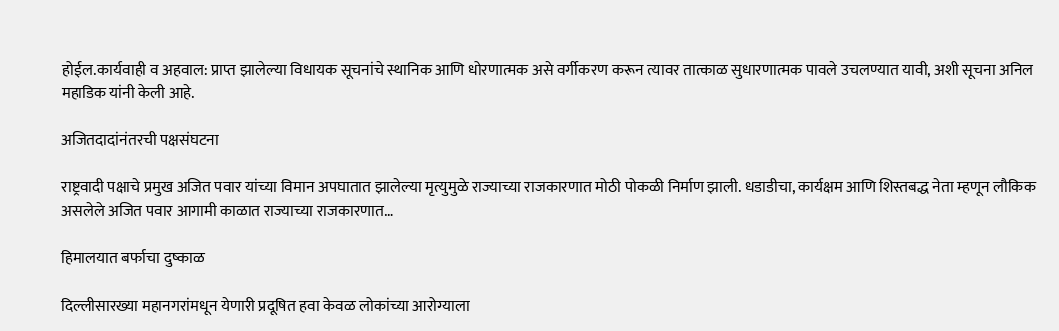होईल.कार्यवाही व अहवाल: प्राप्त झालेल्या विधायक सूचनांचे स्थानिक आणि धोरणात्मक असे वर्गीकरण करून त्यावर तात्काळ सुधारणात्मक पावले उचलण्यात यावी, अशी सूचना अनिल महाडिक यांनी केली आहे.

अजितदादांनंतरची पक्षसंघटना

राष्ट्रवादी पक्षाचे प्रमुख अजित पवार यांच्या विमान अपघातात झालेल्या मृत्युमुळे राज्याच्या राजकारणात मोठी पोकळी निर्माण झाली. धडाडीचा, कार्यक्षम आणि शिस्तबद्ध नेता म्हणून लौकिक असलेले अजित पवार आगामी काळात राज्याच्या राजकारणात…

हिमालयात बर्फाचा दुष्काळ

दिल्लीसारख्या महानगरांमधून येणारी प्रदूषित हवा केवळ लोकांच्या आरोग्याला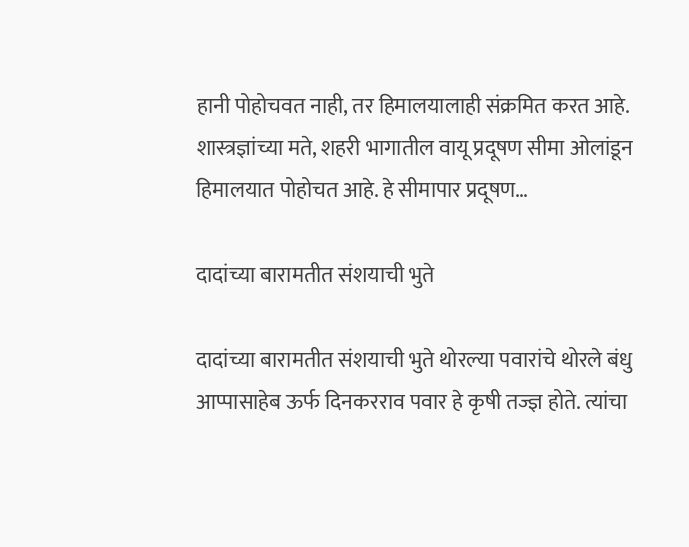हानी पोहोचवत नाही, तर हिमालयालाही संक्रमित करत आहे. शास्त्रज्ञांच्या मते, शहरी भागातील वायू प्रदूषण सीमा ओलांडून हिमालयात पोहोचत आहे. हे सीमापार प्रदूषण…

दादांच्या बारामतीत संशयाची भुते

दादांच्या बारामतीत संशयाची भुते थोरल्या पवारांचे थोरले बंधु आप्पासाहेब ऊर्फ दिनकरराव पवार हे कृषी तज्ज्ञ होते. त्यांचा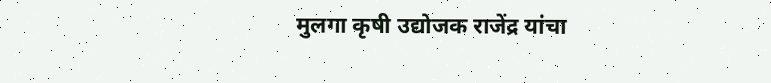मुलगा कृषी उद्योजक राजेंद्र यांचा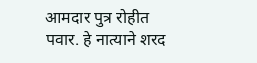आमदार पुत्र रोहीत पवार. हे नात्याने शरद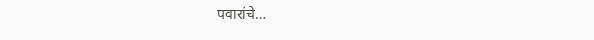पवारांचे…